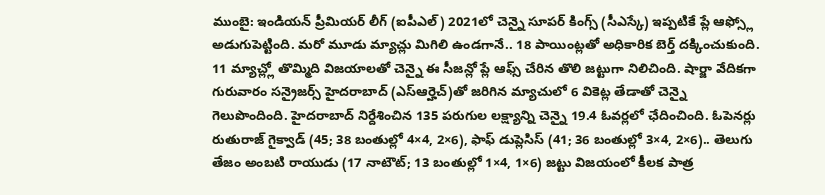ముంబై: ఇండియన్ ప్రీమియర్ లీగ్ (ఐపీఎల్) 2021లో చెన్నై సూపర్ కింగ్స్ (సీఎస్కే) ఇప్పటికే ప్లే ఆఫ్స్లో అడుగుపెట్టింది. మరో మూడు మ్యాచ్లు మిగిలి ఉండగానే.. 18 పాయింట్లతో అధికారిక బెర్త్ దక్కించుకుంది. 11 మ్యాచ్ల్లో తొమ్మిది విజయాలతో చెన్నై ఈ సీజన్లో ప్లే ఆఫ్స్ చేరిన తొలి జట్టుగా నిలిచింది. షార్జా వేదికగా గురువారం సన్రైజర్స్ హైదరాబాద్ (ఎస్ఆర్హెచ్)తో జరిగిన మ్యాచులో 6 వికెట్ల తేడాతో చెన్నై గెలుపొందింది. హైదరాబాద్ నిర్దేశించిన 135 పరుగుల లక్ష్యాన్ని చెన్నై 19.4 ఓవర్లలో ఛేదించింది. ఓపెనర్లు రుతురాజ్ గైక్వాడ్ (45; 38 బంతుల్లో 4×4, 2×6), ఫాఫ్ డుప్లెసిస్ (41; 36 బంతుల్లో 3×4, 2×6).. తెలుగు తేజం అంబటి రాయుడు (17 నాటౌట్; 13 బంతుల్లో 1×4, 1×6) జట్టు విజయంలో కీలక పాత్ర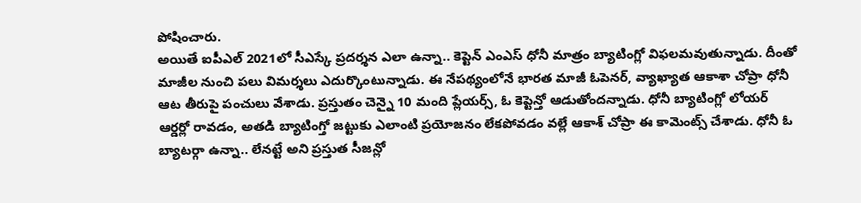పోషించారు.
అయితే ఐపీఎల్ 2021లో సీఎస్కే ప్రదర్శన ఎలా ఉన్నా.. కెప్టెన్ ఎంఎస్ ధోనీ మాత్రం బ్యాటింగ్లో విఫలమవుతున్నాడు. దీంతో మాజీల నుంచి పలు విమర్శలు ఎదుర్కొంటున్నాడు. ఈ నేపథ్యంలోనే భారత మాజీ ఓపెనర్, వ్యాఖ్యాత ఆకాశా చోప్రా ధోనీ ఆట తీరుపై పంచులు వేశాడు. ప్రస్తుతం చెన్నై 10 మంది ప్లేయర్స్, ఓ కెప్టెన్తో ఆడుతోందన్నాడు. ధోనీ బ్యాటింగ్లో లోయర్ ఆర్డర్లో రావడం, అతడి బ్యాటింగ్తో జట్టుకు ఎలాంటి ప్రయోజనం లేకపోవడం వల్లే ఆకాశ్ చోప్రా ఈ కామెంట్స్ చేశాడు. ధోనీ ఓ బ్యాటర్గా ఉన్నా.. లేనట్టే అని ప్రస్తుత సీజన్లో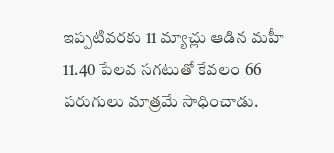ఇప్పటివరకు 11 మ్యాచ్లు ఆడిన మహీ 11.40 పేలవ సగటుతో కేవలం 66 పరుగులు మాత్రమే సాధించాడు.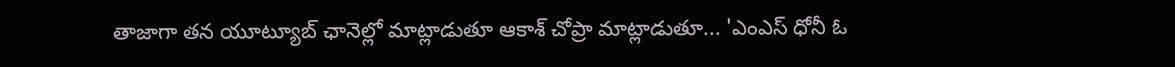తాజాగా తన యూట్యూబ్ ఛానెల్లో మాట్లాడుతూ ఆకాశ్ చోప్రా మాట్లాడుతూ... 'ఎంఎస్ ధోనీ ఓ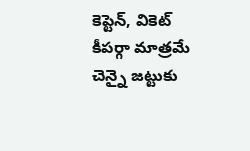కెప్టెన్, వికెట్ కీపర్గా మాత్రమే చెన్నై జట్టుకు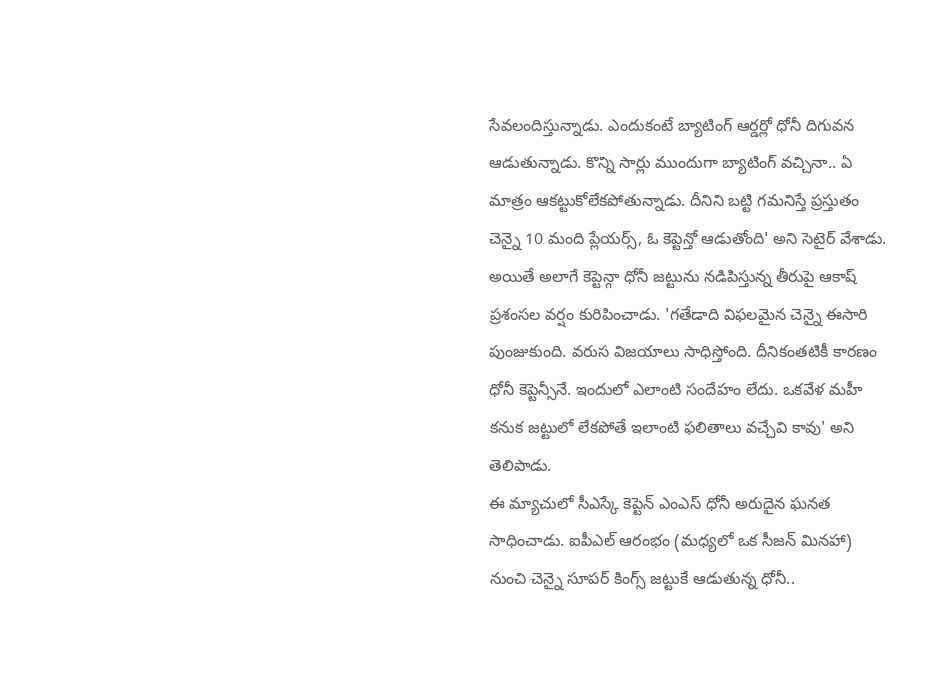సేవలందిస్తున్నాడు. ఎందుకంటే బ్యాటింగ్ ఆర్డర్లో ధోనీ దిగువన ఆడుతున్నాడు. కొన్ని సార్లు ముందుగా బ్యాటింగ్ వచ్చినా.. ఏ మాత్రం ఆకట్టుకోలేకపోతున్నాడు. దీనిని బట్టి గమనిస్తే ప్రస్తుతం చెన్నై 10 మంది ప్లేయర్స్, ఓ కెప్టెన్తో ఆడుతోంది' అని సెటైర్ వేశాడు. అయితే అలాగే కెప్టెన్గా ధోనీ జట్టును నడిపిస్తున్న తీరుపై ఆకాష్ ప్రశంసల వర్షం కురిపించాడు. 'గతేడాది విఫలమైన చెన్నై ఈసారి పుంజుకుంది. వరుస విజయాలు సాధిస్తోంది. దీనికంతటికీ కారణం ధోనీ కెప్టెన్సీనే. ఇందులో ఎలాంటి సందేహం లేదు. ఒకవేళ మహీ కనుక జట్టులో లేకపోతే ఇలాంటి ఫలితాలు వచ్చేవి కావు' అని తెలిపాడు.
ఈ మ్యాచులో సీఎస్కే కెప్టెన్ ఎంఎస్ ధోనీ అరుదైన ఘనత సాధించాడు. ఐపీఎల్ ఆరంభం (మధ్యలో ఒక సీజన్ మినహా) నుంచి చెన్నై సూపర్ కింగ్స్ జట్టుకే ఆడుతున్న ధోనీ..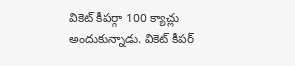వికెట్ కీపర్గా 100 క్యాచ్లు అందుకున్నాడు. వికెట్ కీపర్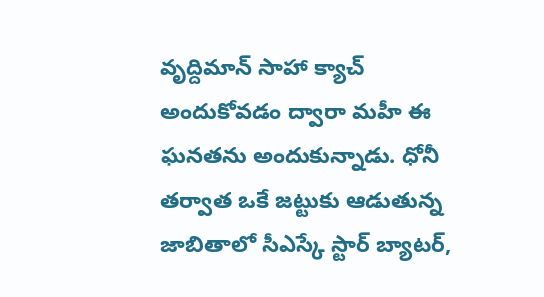వృద్దిమాన్ సాహా క్యాచ్ అందుకోవడం ద్వారా మహీ ఈ ఘనతను అందుకున్నాడు. ధోనీ తర్వాత ఒకే జట్టుకు ఆడుతున్న జాబితాలో సీఎస్కే స్టార్ బ్యాటర్,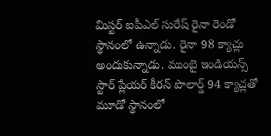మిస్టర్ ఐపీఎల్ సురేష్ రైనా రెండో స్థానంలో ఉన్నాడు. రైనా 98 క్యాచ్లు అందుకున్నాడు. ముంబై ఇండియన్స్ స్టార్ ప్లేయర్ కీరన్ పొలార్డ్ 94 క్యాచ్లతో మూడో స్థానంలో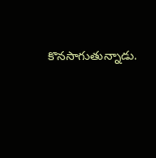కొనసాగుతున్నాడు.